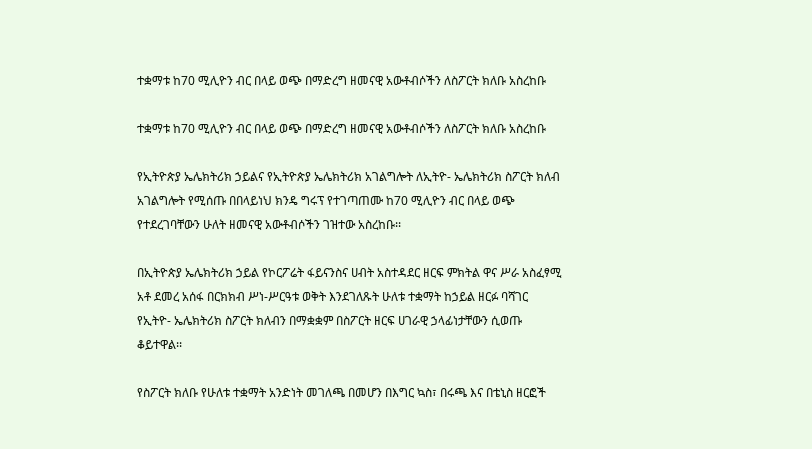ተቋማቱ ከ70 ሚሊዮን ብር በላይ ወጭ በማድረግ ዘመናዊ አውቶብሶችን ለስፖርት ክለቡ አስረከቡ

ተቋማቱ ከ70 ሚሊዮን ብር በላይ ወጭ በማድረግ ዘመናዊ አውቶብሶችን ለስፖርት ክለቡ አስረከቡ

የኢትዮጵያ ኤሌክትሪክ ኃይልና የኢትዮጵያ ኤሌክትሪክ አገልግሎት ለኢትዮ- ኤሌክትሪክ ስፖርት ክለብ አገልግሎት የሚሰጡ በበላይነህ ክንዴ ግሩፕ የተገጣጠሙ ከ70 ሚሊዮን ብር በላይ ወጭ የተደረገባቸውን ሁለት ዘመናዊ አውቶብሶችን ገዝተው አስረከቡ፡፡

በኢትዮጵያ ኤሌክትሪክ ኃይል የኮርፖሬት ፋይናንስና ሀብት አስተዳደር ዘርፍ ምክትል ዋና ሥራ አስፈፃሚ አቶ ደመረ አሰፋ በርክክብ ሥነ-ሥርዓቱ ወቅት እንደገለጹት ሁለቱ ተቋማት ከኃይል ዘርፉ ባሻገር የኢትዮ- ኤሌክትሪክ ስፖርት ክለብን በማቋቋም በስፖርት ዘርፍ ሀገራዊ ኃላፊነታቸውን ሲወጡ ቆይተዋል፡፡

የስፖርት ክለቡ የሁለቱ ተቋማት አንድነት መገለጫ በመሆን በእግር ኳስ፣ በሩጫ እና በቴኒስ ዘርፎች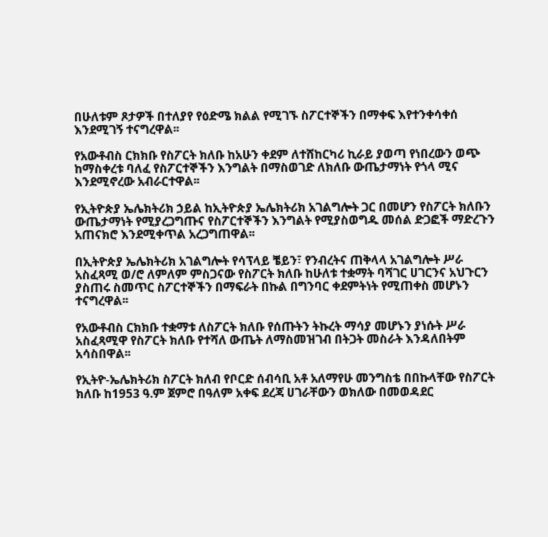በሁለቱም ጾታዎች በተለያየ የዕድሜ ክልል የሚገኙ ስፖርተኞችን በማቀፍ እየተንቀሳቀሰ እንደሚገኝ ተናግረዋል፡፡

የአውቶብስ ርክክቡ የስፖርት ክለቡ ከአሁን ቀደም ለተሸከርካሪ ኪራይ ያወጣ የነበረውን ወጭ ከማስቀረቱ ባለፈ የስፖርተኞችን እንግልት በማስወገድ ለክለቡ ውጤታማነት የጎላ ሚና እንደሚኖረው አብራርተዋል፡፡

የኢትዮጵያ ኤሌክትሪክ ኃይል ከኢትዮጵያ ኤሌክትሪክ አገልግሎት ጋር በመሆን የስፖርት ክለቡን ውጤታማነት የሚያረጋግጡና የስፖርተኞችን እንግልት የሚያስወግዱ መሰል ድጋፎች ማድረጉን አጠናክሮ እንደሚቀጥል አረጋግጠዋል፡፡

በኢትዮጵያ ኤሌክትሪክ አገልግሎት የሳፕላይ ቼይን፣ የንብረትና ጠቅላላ አገልግሎት ሥራ አስፈጻሚ ወ/ሮ ለምለም ምስጋናው የስፖርት ክለቡ ከሁለቱ ተቋማት ባሻገር ሀገርንና አህጉርን ያስጠሩ ስመጥር ስፖርተኞችን በማፍራት በኩል በግንባር ቀደምትነት የሚጠቀስ መሆኑን ተናግረዋል፡፡

የአውቶብስ ርክክቡ ተቋማቱ ለስፖርት ክለቡ የሰጡትን ትኩረት ማሳያ መሆኑን ያነሱት ሥራ አስፈጻሚዋ የስፖርት ክለቡ የተሻለ ውጤት ለማስመዝገብ በትጋት መስራት እንዳለበትም አሳስበዋል፡፡

የኢትዮ-ኤሌክትሪክ ስፖርት ክለብ የቦርድ ሰብሳቢ አቶ አለማየሁ መንግስቴ በበኩላቸው የስፖርት ክለቡ ከ1953 ዓ.ም ጀምሮ በዓለም አቀፍ ደረጃ ሀገራቸውን ወክለው በመወዳደር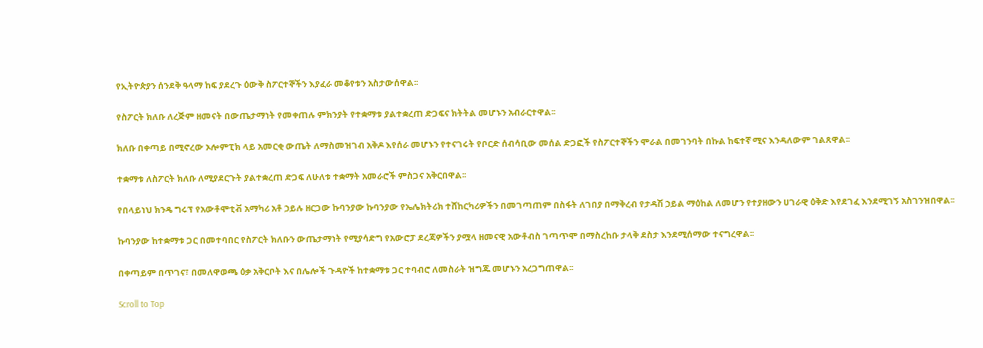የኢትዮጵያን ሰንደቅ ዓላማ ከፍ ያደረጉ ዕውቅ ስፖርተኞችን እያፈራ መቆየቱን አስታውሰዋል፡፡

የስፖርት ክለቡ ለረጅም ዘመናት በውጤታማነት የመቀጠሉ ምክንያት የተቋማቱ ያልተቋረጠ ድጋፍና ክትትል መሆኑን አብራርተዋል፡፡

ክለቡ በቀጣይ በሚኖረው ኦሎምፒክ ላይ አመርቂ ውጤት ለማስመዝገብ አቅዶ እየሰራ መሆኑን የተናገሩት የቦርድ ሰብሳቢው መሰል ድጋፎች የስፖርተኞችን ሞራል በመገንባት በኩል ከፍተኛ ሚና እንዳለውም ገልጸዋል፡፡

ተቋማቱ ለስፖርት ክለቡ ለሚያደርጉት ያልተቋረጠ ድጋፍ ለሁለቱ ተቋማት አመራሮች ምስጋና አቅርበዋል፡፡

የበላይነህ ክንዴ ግሩፕ የአውቶሞቲቭ አማካሪ አቶ ኃይሉ ዘርጋው ኩባንያው ኩባንያው የኤሌክትሪክ ተሸከርካሪዎችን በመገጣጠም በስፋት ለገበያ በማቅረብ የታዳሽ ኃይል ማዕከል ለመሆን የተያዘውን ሀገራዊ ዕቅድ እየደገፈ እንደሚገኝ አስገንዝበዋል፡፡

ኩባንያው ከተቋማቱ ጋር በመተባበር የስፖርት ክለቡን ውጤታማነት የሚያሳድግ የአውሮፓ ደረጃዎችን ያሟላ ዘመናዊ አውቶብስ ገጣጥሞ በማስረከቡ ታላቅ ደስታ እንደሚሰማው ተናግረዋል፡፡

በቀጣይም በጥገና፣ በመለዋወጫ ዕቃ አቅርቦት እና በሌሎች ጉዳዮች ከተቋማቱ ጋር ተባብሮ ለመስራት ዝግጁ መሆኑን አረጋግጠዋል፡፡

Scroll to Top